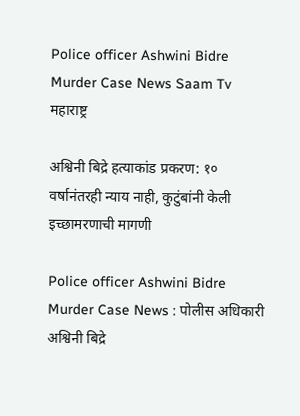Police officer Ashwini Bidre Murder Case News Saam Tv
महाराष्ट्र

अश्विनी बिद्रे हत्याकांड प्रकरण: १० वर्षानंतरही न्याय नाही, कुटुंबांनी केली इच्छामरणाची मागणी

Police officer Ashwini Bidre Murder Case News : पोलीस अधिकारी अश्विनी बिद्रे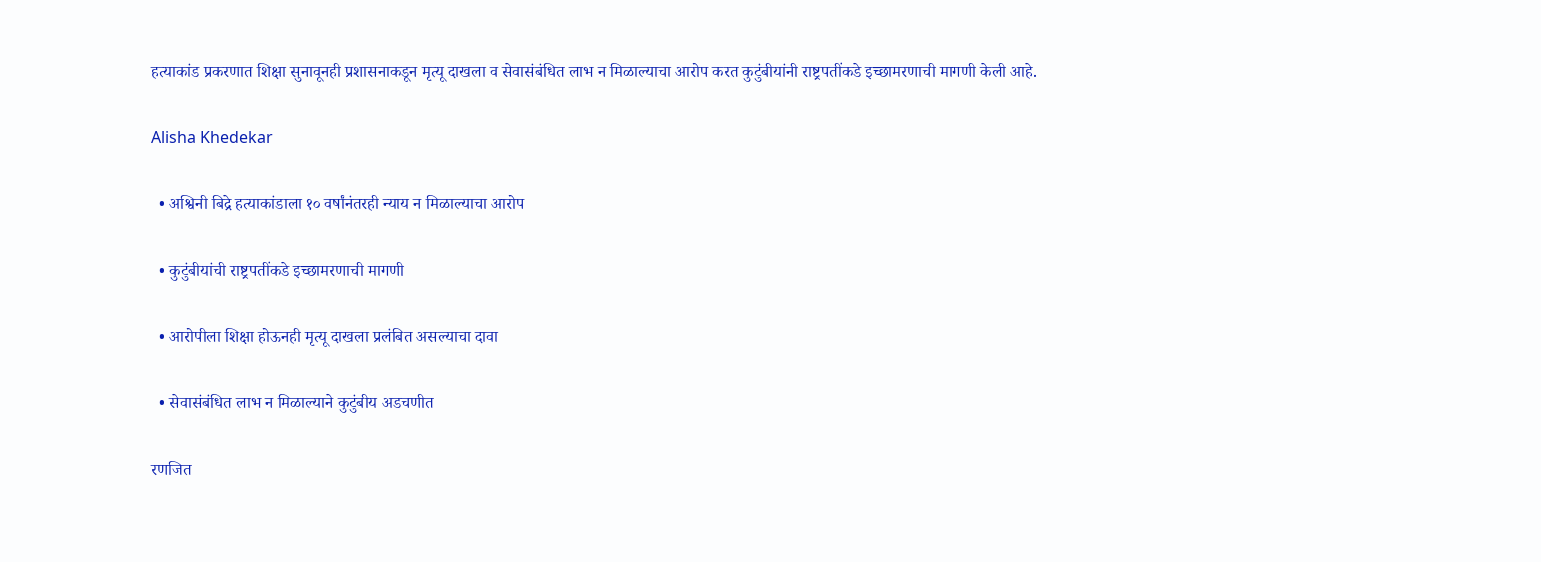हत्याकांड प्रकरणात शिक्षा सुनावूनही प्रशासनाकडून मृत्यू दाखला व सेवासंबंधित लाभ न मिळाल्याचा आरोप करत कुटुंबीयांनी राष्ट्रपतींकडे इच्छामरणाची मागणी केली आहे.

Alisha Khedekar

  • अश्विनी बिद्रे हत्याकांडाला १० वर्षांनंतरही न्याय न मिळाल्याचा आरोप

  • कुटुंबीयांची राष्ट्रपतींकडे इच्छामरणाची मागणी

  • आरोपीला शिक्षा होऊनही मृत्यू दाखला प्रलंबित असल्याचा दावा

  • सेवासंबंधित लाभ न मिळाल्याने कुटुंबीय अडचणीत

रणजित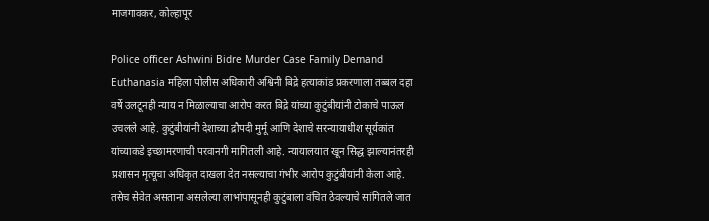माजगावकर, कोल्हापूर

Police officer Ashwini Bidre Murder Case Family Demand Euthanasia महिला पोलीस अधिकारी अश्विनी बिद्रे हत्याकांड प्रकरणाला तब्बल दहा वर्षे उलटूनही न्याय न मिळाल्याचा आरोप करत बिद्रे यांच्या कुटुंबीयांनी टोकाचे पाऊल उचलले आहे. कुटुंबीयांनी देशाच्या द्रौपदी मुर्मू आणि देशाचे सरन्यायाधीश सूर्यकांत यांच्याकडे इच्छामरणाची परवानगी मागितली आहे. न्यायालयात खून सिद्ध झाल्यानंतरही प्रशासन मृत्यूचा अधिकृत दाखला देत नसल्याचा गंभीर आरोप कुटुंबीयांनी केला आहे. तसेच सेवेत असताना असलेल्या लाभांपासूनही कुटुंबाला वंचित ठेवल्याचे सांगितले जात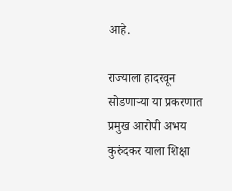आहे.

राज्याला हादरवून सोडणाऱ्या या प्रकरणात प्रमुख आरोपी अभय कुरुंदकर याला शिक्षा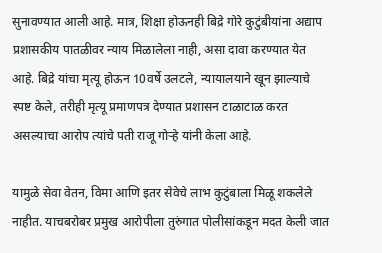सुनावण्यात आली आहे. मात्र, शिक्षा होऊनही बिद्रे गोरे कुटुंबीयांना अद्याप प्रशासकीय पातळीवर न्याय मिळालेला नाही, असा दावा करण्यात येत आहे. बिद्रे यांचा मृत्यू होऊन 10वर्षे उलटले, न्यायालयाने खून झाल्याचे स्पष्ट केले, तरीही मृत्यू प्रमाणपत्र देण्यात प्रशासन टाळाटाळ करत असल्याचा आरोप त्यांचे पती राजू गोऱ्हे यांनी केला आहे.

यामुळे सेवा वेतन, विमा आणि इतर सेवेचे लाभ कुटुंबाला मिळू शकलेले नाहीत. याचबरोबर प्रमुख आरोपीला तुरुंगात पोलीसांकडून मदत केली जात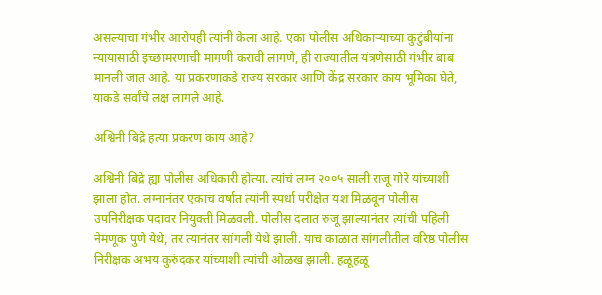असल्याचा गंभीर आरोपही त्यांनी केला आहे. एका पोलीस अधिकाऱ्याच्या कुटुंबीयांना न्यायासाठी इच्छामरणाची मागणी करावी लागणे, ही राज्यातील यंत्रणेसाठी गंभीर बाब मानली जात आहे. या प्रकरणाकडे राज्य सरकार आणि केंद्र सरकार काय भूमिका घेते, याकडे सर्वांचे लक्ष लागले आहे.

अश्विनी बिद्रे हत्या प्रकरण काय आहे?

अश्विनी बिद्रे ह्या पोलीस अधिकारी होत्या. त्यांचं लग्न २००५ साली राजू गोरे यांच्याशी झाला होत. लग्नानंतर एकाच वर्षात त्यांनी स्पर्धा परीक्षेत यश मिळवून पोलीस उपनिरीक्षक पदावर नियुक्ती मिळवली. पोलीस दलात रुजू झाल्यानंतर त्यांची पहिली नेमणूक पुणे येथे, तर त्यानंतर सांगली येथे झाली. याच काळात सांगलीतील वरिष्ठ पोलीस निरीक्षक अभय कुरुंदकर यांच्याशी त्यांची ओळख झाली. हळूहळू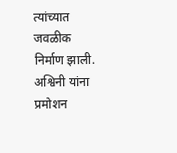त्यांच्यात जवळीक निर्माण झाली. अश्विनी यांना प्रमोशन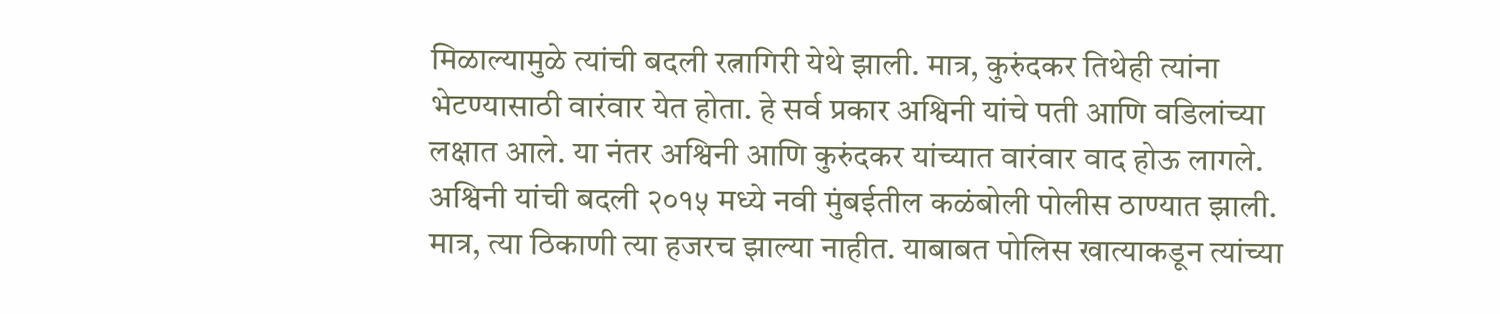मिळाल्यामुळे त्यांची बदली रत्नागिरी येथे झाली. मात्र, कुरुंदकर तिथेही त्यांना भेटण्यासाठी वारंवार येत होता. हे सर्व प्रकार अश्विनी यांचे पती आणि वडिलांच्या लक्षात आले. या नंतर अश्विनी आणि कुरुंदकर यांच्यात वारंवार वाद होऊ लागले. अश्विनी यांची बदली २०१५ मध्ये नवी मुंबईतील कळंबोली पोलीस ठाण्यात झाली. मात्र, त्या ठिकाणी त्या हजरच झाल्या नाहीत. याबाबत पोलिस खात्याकडून त्यांच्या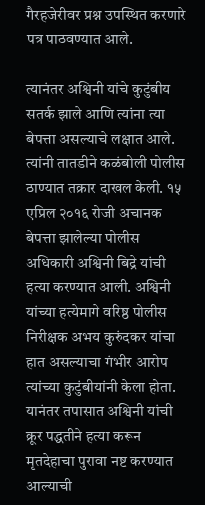गैरहजेरीवर प्रश्न उपस्थित करणारे पत्र पाठवण्यात आले.

त्यानंतर अश्विनी यांचे कुटुंबीय सतर्क झाले आणि त्यांना त्या बेपत्ता असल्याचे लक्षात आले. त्यांनी तातडीने कळंबोली पोलीस ठाण्यात तक्रार दाखल केली. १५ एप्रिल २०१६ रोजी अचानक बेपत्ता झालेल्या पोलीस अधिकारी अश्विनी बिद्रे यांची हत्या करण्यात आली. अश्विनी यांच्या हत्येमागे वरिष्ठ पोलीस निरीक्षक अभय कुरुंदकर यांचा हात असल्याचा गंभीर आरोप त्यांच्या कुटुंबीयांनी केला होता. यानंतर तपासात अश्विनी यांची क्रूर पद्धतीने हत्या करून मृतदेहाचा पुरावा नष्ट करण्यात आल्याची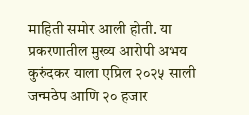माहिती समोर आली होती. या प्रकरणातील मुख्य आरोपी अभय कुरुंदकर याला एप्रिल २०२५ साली जन्मठेप आणि २० हजार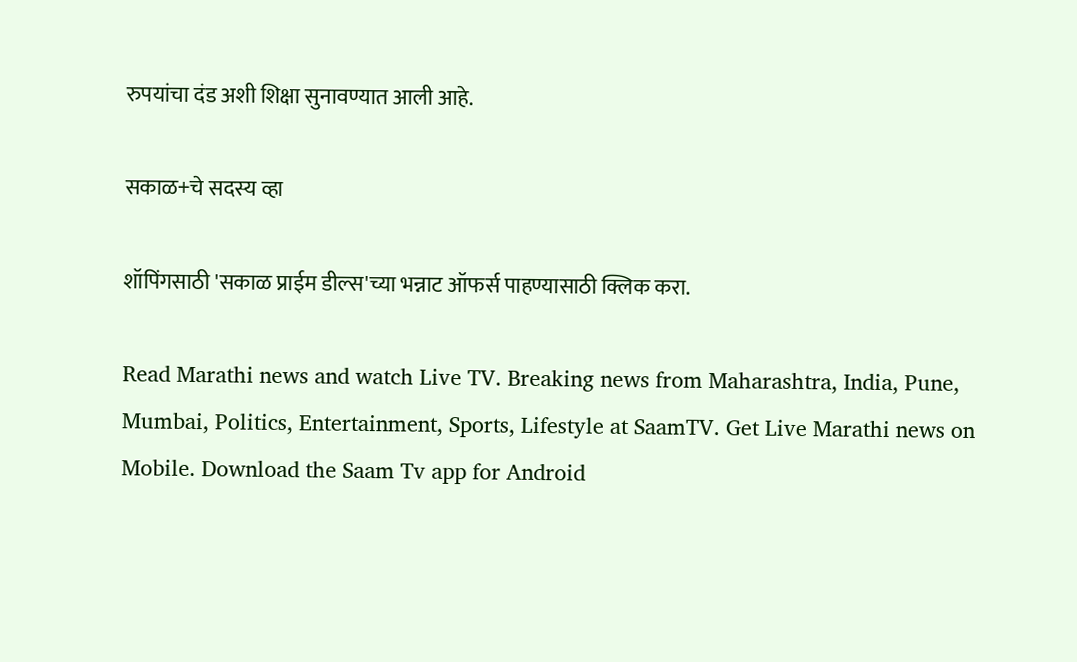रुपयांचा दंड अशी शिक्षा सुनावण्यात आली आहे.

सकाळ+चे सदस्य व्हा

शॉपिंगसाठी 'सकाळ प्राईम डील्स'च्या भन्नाट ऑफर्स पाहण्यासाठी क्लिक करा.

Read Marathi news and watch Live TV. Breaking news from Maharashtra, India, Pune, Mumbai, Politics, Entertainment, Sports, Lifestyle at SaamTV. Get Live Marathi news on Mobile. Download the Saam Tv app for Android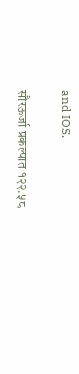and IOS.

सौरऊर्जा प्रकल्पात १२२.५८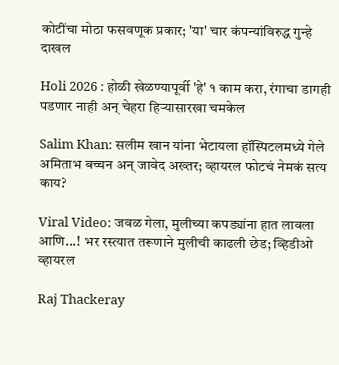कोटींचा मोठा फसवणूक प्रकार; 'या' चार कंपन्यांविरुद्ध गुन्हे दाखल

Holi 2026 : होळी खेळण्यापूर्वी 'हे' १ काम करा, रंगाचा डागही पडणार नाही अन् चेहरा हिऱ्यासारखा चमकेल

Salim Khan: सलीम खान यांना भेटायला हॉस्पिटलमध्ये गेले अमिताभ बच्चन अन् जावेद अख्तर; व्हायरल फोटचं नेमकं सत्य काय?

Viral Video: जवळ गेला, मुलीच्या कपड्यांना हात लावला आणि...! भर रस्त्यात तरूणाने मुलीची काढली छेड; व्हिडीओ व्हायरल

Raj Thackeray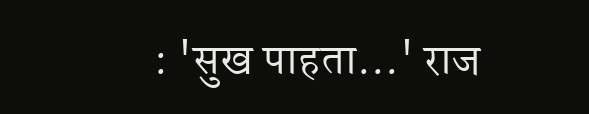: 'सुख पाहता...' राज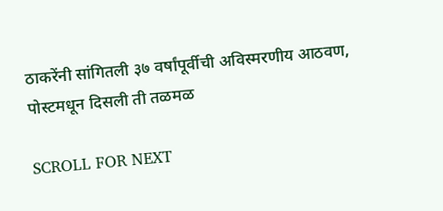ठाकरेंनी सांगितली ३७ वर्षांपूर्वीची अविस्मरणीय आठवण, पोस्टमधून दिसली ती तळमळ

SCROLL FOR NEXT